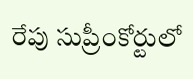రేపు సుప్రీంకోర్టులో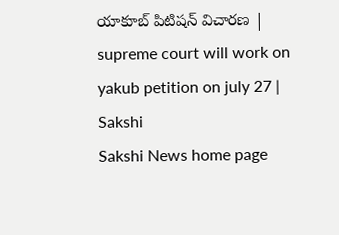యాకూబ్ పిటిషన్ విచారణ | supreme court will work on yakub petition on july 27 | Sakshi
Sakshi News home page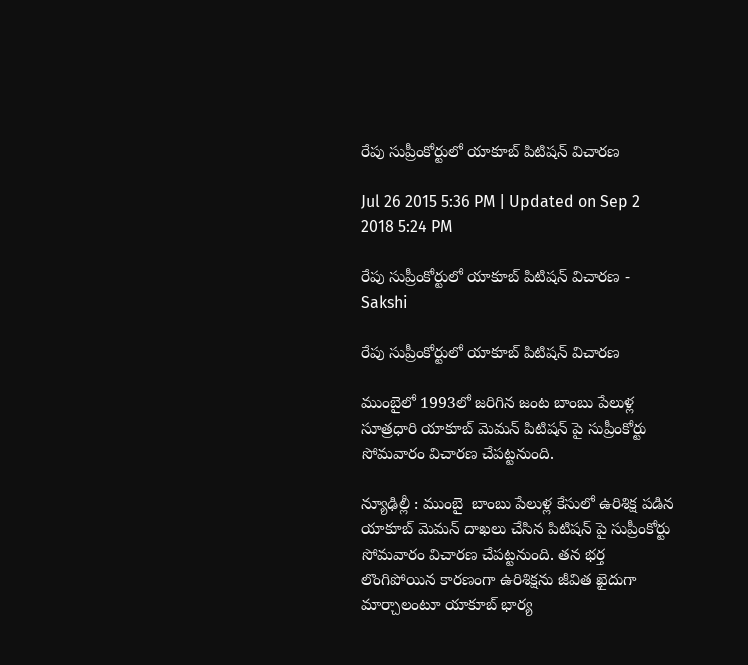రేపు సుప్రీంకోర్టులో యాకూబ్ పిటిషన్ విచారణ

Jul 26 2015 5:36 PM | Updated on Sep 2 2018 5:24 PM

రేపు సుప్రీంకోర్టులో యాకూబ్ పిటిషన్ విచారణ - Sakshi

రేపు సుప్రీంకోర్టులో యాకూబ్ పిటిషన్ విచారణ

ముంబైలో 1993లో జరిగిన జంట బాంబు పేలుళ్ల సూత్రధారి యాకూబ్ మెమన్ పిటిషన్ పై సుప్రీంకోర్టు సోమవారం విచారణ చేపట్టనుంది.

న్యూఢిల్లీ : ముంబై  బాంబు పేలుళ్ల కేసులో ఉరిశిక్ష పడిన యాకూబ్ మెమన్ దాఖలు చేసిన పిటిషన్ పై సుప్రీంకోర్టు సోమవారం విచారణ చేపట్టనుంది. తన భర్త లొంగిపోయిన కారణంగా ఉరిశిక్షను జీవిత ఖైదుగా మార్చాలంటూ యాకూబ్ భార్య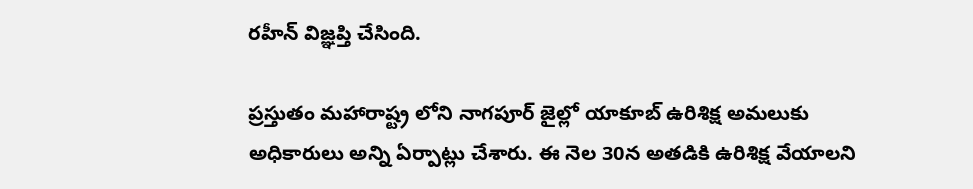రహీన్ విజ్ఞప్తి చేసింది.

ప్రస్తుతం మహారాష్ట్ర లోని నాగపూర్ జైల్లో యాకూబ్ ఉరిశిక్ష అమలుకు అధికారులు అన్ని ఏర్పాట్లు చేశారు. ఈ నెల 30న అతడికి ఉరిశిక్ష వేయాలని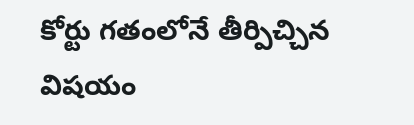కోర్టు గతంలోనే తీర్పిచ్చిన విషయం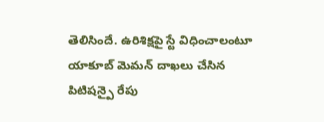తెలిసిందే. ఉరిశిక్షపై స్టే విధించాలంటూ యాకూబ్ మెమన్ దాఖలు చేసిన పిటిషన్పై రేపు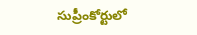సుప్రీంకోర్టులో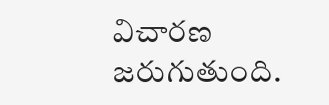విచారణ జరుగుతుంది.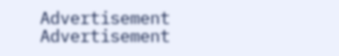Advertisement
Advertisement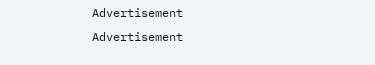Advertisement
Advertisement